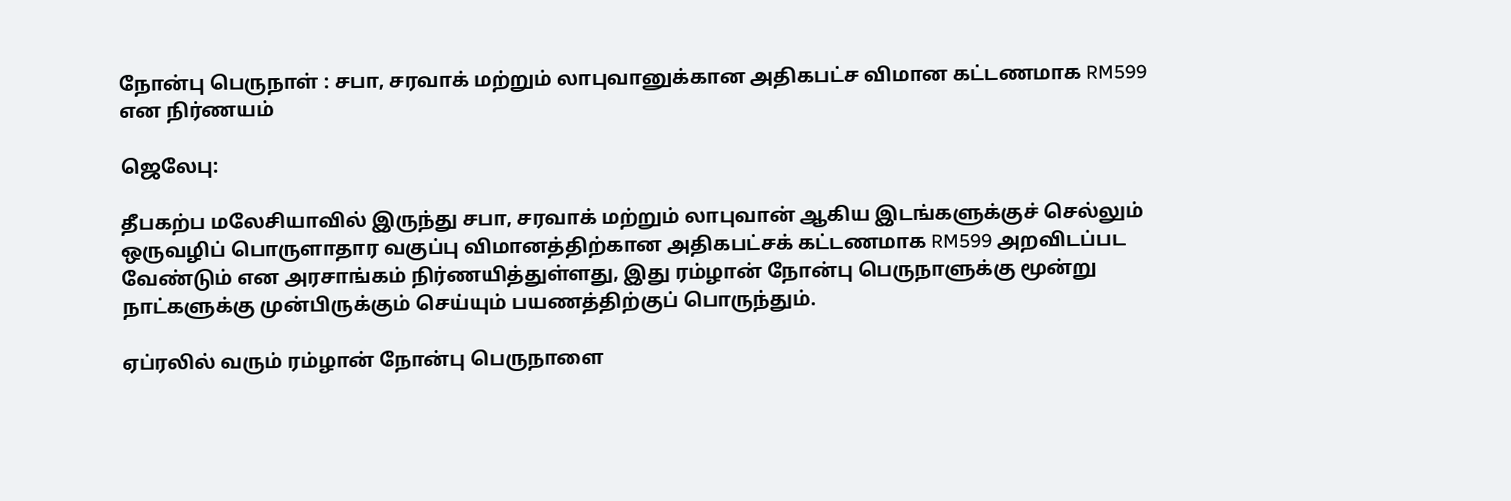நோன்பு பெருநாள் : சபா, சரவாக் மற்றும் லாபுவானுக்கான அதிகபட்ச விமான கட்டணமாக RM599 என நிர்ணயம்

ஜெலேபு:

தீபகற்ப மலேசியாவில் இருந்து சபா, சரவாக் மற்றும் லாபுவான் ஆகிய இடங்களுக்குச் செல்லும் ஒருவழிப் பொருளாதார வகுப்பு விமானத்திற்கான அதிகபட்சக் கட்டணமாக RM599 அறவிடப்பட வேண்டும் என அரசாங்கம் நிர்ணயித்துள்ளது, இது ரம்ழான் நோன்பு பெருநாளுக்கு மூன்று நாட்களுக்கு முன்பிருக்கும் செய்யும் பயணத்திற்குப் பொருந்தும்.

ஏப்ரலில் வரும் ரம்ழான் நோன்பு பெருநாளை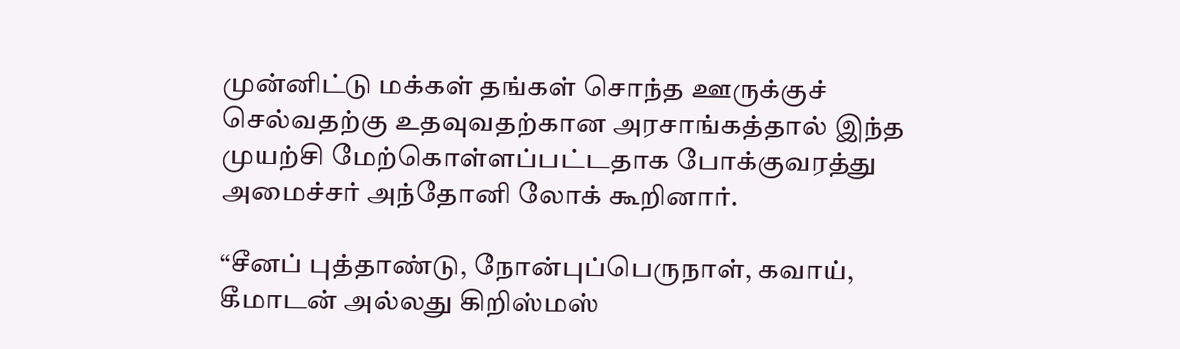முன்னிட்டு மக்கள் தங்கள் சொந்த ஊருக்குச் செல்வதற்கு உதவுவதற்கான அரசாங்கத்தால் இந்த முயற்சி மேற்கொள்ளப்பட்டதாக போக்குவரத்து அமைச்சர் அந்தோனி லோக் கூறினார்.

“சீனப் புத்தாண்டு, நோன்புப்பெருநாள், கவாய், கீமாடன் அல்லது கிறிஸ்மஸ்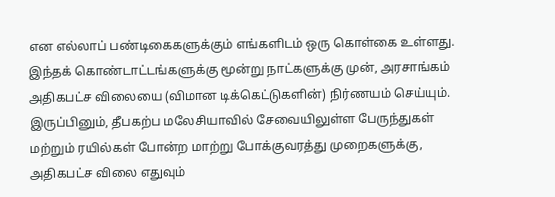என எல்லாப் பண்டிகைகளுக்கும் எங்களிடம் ஒரு கொள்கை உள்ளது. இந்தக் கொண்டாட்டங்களுக்கு மூன்று நாட்களுக்கு முன், அரசாங்கம் அதிகபட்ச விலையை (விமான டிக்கெட்டுகளின்) நிர்ணயம் செய்யும். இருப்பினும், தீபகற்ப மலேசியாவில் சேவையிலுள்ள பேருந்துகள் மற்றும் ரயில்கள் போன்ற மாற்று போக்குவரத்து முறைகளுக்கு, அதிகபட்ச விலை எதுவும்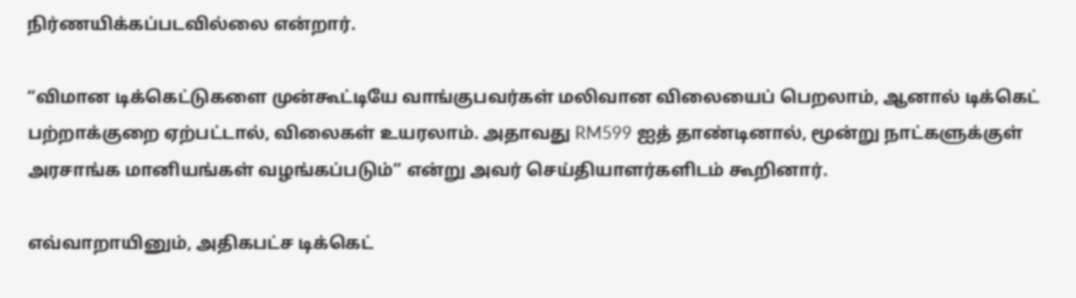நிர்ணயிக்கப்படவில்லை என்றார்.

“விமான டிக்கெட்டுகளை முன்கூட்டியே வாங்குபவர்கள் மலிவான விலையைப் பெறலாம், ஆனால் டிக்கெட் பற்றாக்குறை ஏற்பட்டால், விலைகள் உயரலாம். அதாவது RM599 ஐத் தாண்டினால், மூன்று நாட்களுக்குள் அரசாங்க மானியங்கள் வழங்கப்படும்” என்று அவர் செய்தியாளர்களிடம் கூறினார்.

எவ்வாறாயினும், அதிகபட்ச டிக்கெட்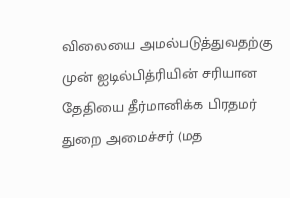விலையை அமல்படுத்துவதற்கு முன் ஐடில்பித்ரியின் சரியான தேதியை தீர்மானிக்க பிரதமர் துறை அமைச்சர் (மத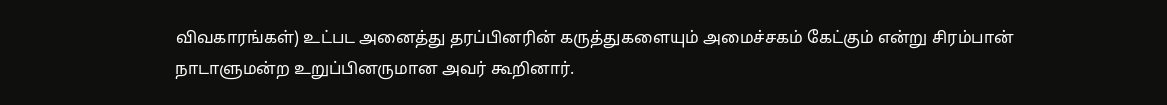விவகாரங்கள்) உட்பட அனைத்து தரப்பினரின் கருத்துகளையும் அமைச்சகம் கேட்கும் என்று சிரம்பான் நாடாளுமன்ற உறுப்பினருமான அவர் கூறினார்.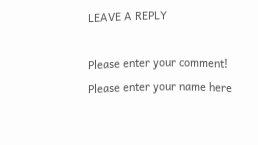LEAVE A REPLY

Please enter your comment!
Please enter your name here